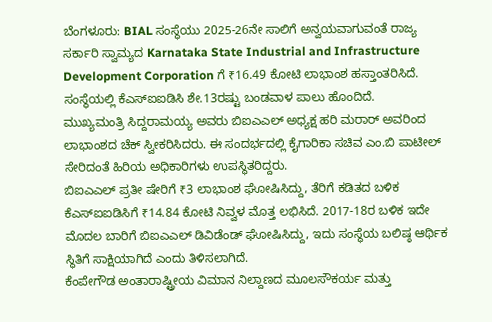ಬೆಂಗಳೂರು: BIAL ಸಂಸ್ಥೆಯು 2025-26ನೇ ಸಾಲಿಗೆ ಅನ್ವಯವಾಗುವಂತೆ ರಾಜ್ಯ ಸರ್ಕಾರಿ ಸ್ವಾಮ್ಯದ Karnataka State Industrial and Infrastructure Development Corporation ಗೆ ₹16.49 ಕೋಟಿ ಲಾಭಾಂಶ ಹಸ್ತಾಂತರಿಸಿದೆ. ಸಂಸ್ಥೆಯಲ್ಲಿ ಕೆಎಸ್ಐಐಡಿಸಿ ಶೇ.13ರಷ್ಟು ಬಂಡವಾಳ ಪಾಲು ಹೊಂದಿದೆ.
ಮುಖ್ಯಮಂತ್ರಿ ಸಿದ್ದರಾಮಯ್ಯ ಅವರು ಬಿಐಎಎಲ್ ಅಧ್ಯಕ್ಷ ಹರಿ ಮರಾರ್ ಅವರಿಂದ ಲಾಭಾಂಶದ ಚೆಕ್ ಸ್ವೀಕರಿಸಿದರು. ಈ ಸಂದರ್ಭದಲ್ಲಿ ಕೈಗಾರಿಕಾ ಸಚಿವ ಎಂ.ಬಿ ಪಾಟೀಲ್ ಸೇರಿದಂತೆ ಹಿರಿಯ ಅಧಿಕಾರಿಗಳು ಉಪಸ್ಥಿತರಿದ್ದರು.
ಬಿಐಎಎಲ್ ಪ್ರತೀ ಷೇರಿಗೆ ₹3 ಲಾಭಾಂಶ ಘೋಷಿಸಿದ್ದು, ತೆರಿಗೆ ಕಡಿತದ ಬಳಿಕ ಕೆಎಸ್ಐಐಡಿಸಿಗೆ ₹14.84 ಕೋಟಿ ನಿವ್ವಳ ಮೊತ್ತ ಲಭಿಸಿದೆ. 2017-18ರ ಬಳಿಕ ಇದೇ ಮೊದಲ ಬಾರಿಗೆ ಬಿಐಎಎಲ್ ಡಿವಿಡೆಂಡ್ ಘೋಷಿಸಿದ್ದು, ಇದು ಸಂಸ್ಥೆಯ ಬಲಿಷ್ಠ ಆರ್ಥಿಕ ಸ್ಥಿತಿಗೆ ಸಾಕ್ಷಿಯಾಗಿದೆ ಎಂದು ತಿಳಿಸಲಾಗಿದೆ.
ಕೆಂಪೇಗೌಡ ಅಂತಾರಾಷ್ಟ್ರೀಯ ವಿಮಾನ ನಿಲ್ದಾಣದ ಮೂಲಸೌಕರ್ಯ ಮತ್ತು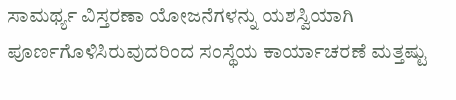ಸಾಮರ್ಥ್ಯ ವಿಸ್ತರಣಾ ಯೋಜನೆಗಳನ್ನು ಯಶಸ್ವಿಯಾಗಿ ಪೂರ್ಣಗೊಳಿಸಿರುವುದರಿಂದ ಸಂಸ್ಥೆಯ ಕಾರ್ಯಾಚರಣೆ ಮತ್ತಷ್ಟು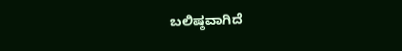ಬಲಿಷ್ಠವಾಗಿದೆ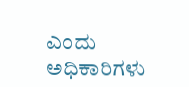ಎಂದು ಅಧಿಕಾರಿಗಳು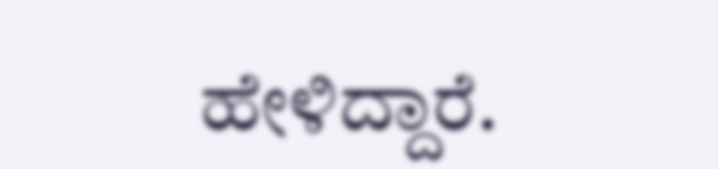ಹೇಳಿದ್ದಾರೆ.